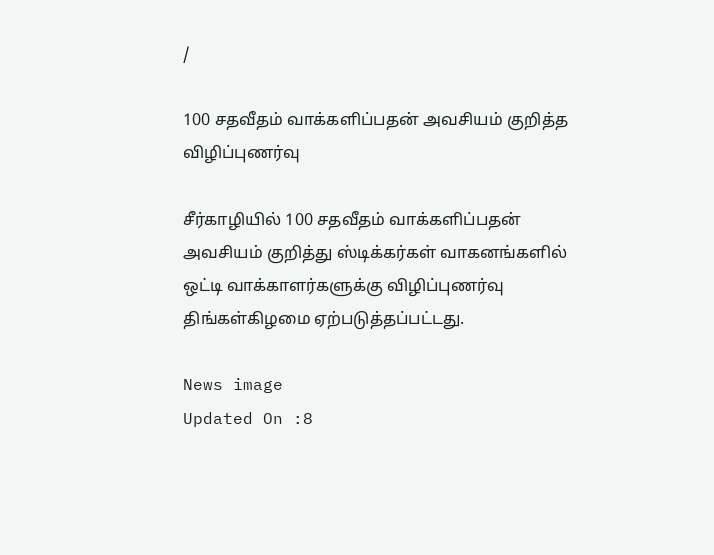/

100 சதவீதம் வாக்களிப்பதன் அவசியம் குறித்த விழிப்புணர்வு

சீர்காழியில் 100 சதவீதம் வாக்களிப்பதன் அவசியம் குறித்து ஸ்டிக்கர்கள் வாகனங்களில் ஒட்டி வாக்காளர்களுக்கு விழிப்புணர்வு திங்கள்கிழமை ஏற்படுத்தப்பட்டது.

News image
Updated On :8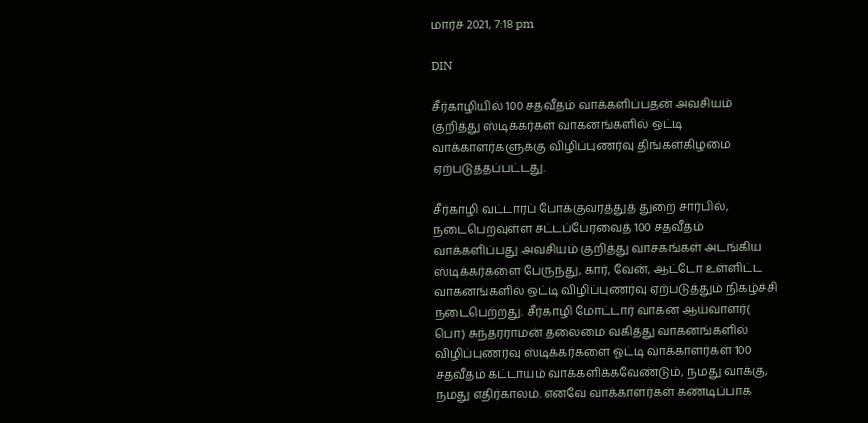மார்ச் 2021, 7:18 pm

DIN

சீர்காழியில் 100 சதவீதம் வாக்களிப்பதன் அவசியம் குறித்து ஸ்டிக்கர்கள் வாகனங்களில் ஒட்டி வாக்காளர்களுக்கு விழிப்புணர்வு திங்கள்கிழமை ஏற்படுத்தப்பட்டது.

சீர்காழி வட்டாரப் போக்குவரத்துத் துறை சார்பில், நடைபெறவுள்ள சட்டப்பேரவைத் 100 சதவீதம் வாக்களிப்பது அவசியம் குறித்து வாசகங்கள் அடங்கிய ஸ்டிக்கர்களை பேருந்து, கார், வேன், ஆட்டோ உள்ளிட்ட வாகனங்களில் ஒட்டி விழிப்புணர்வு ஏற்படுத்தும் நிகழ்ச்சி நடைபெற்றது. சீர்காழி மோட்டார் வாகன ஆய்வாளர்( பொ) சுந்தரராமன் தலைமை வகித்து வாகனங்களில் விழிப்புணர்வு ஸ்டிக்கர்களை ஓட்டி வாக்காளர்கள் 100 சதவீதம் கட்டாயம் வாக்களிக்கவேண்டும், நமது வாக்கு, நமது எதிர்காலம். எனவே வாக்காளர்கள் கண்டிப்பாக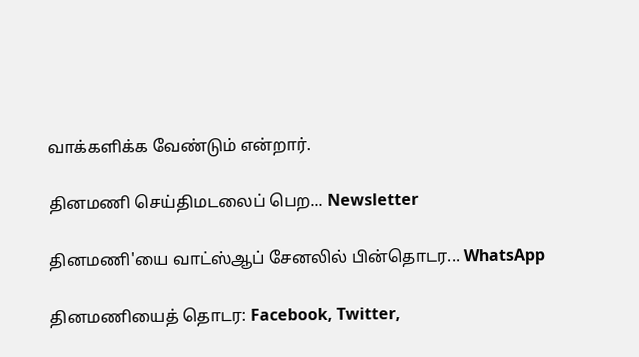வாக்களிக்க வேண்டும் என்றார்.

தினமணி செய்திமடலைப் பெற... Newsletter

தினமணி'யை வாட்ஸ்ஆப் சேனலில் பின்தொடர... WhatsApp

தினமணியைத் தொடர: Facebook, Twitter,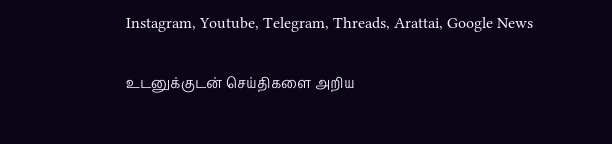Instagram, Youtube, Telegram, Threads, Arattai, Google News

உடனுக்குடன் செய்திகளை அறிய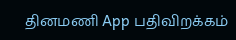தினமணி App பதிவிறக்கம்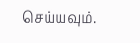செய்யவும்.